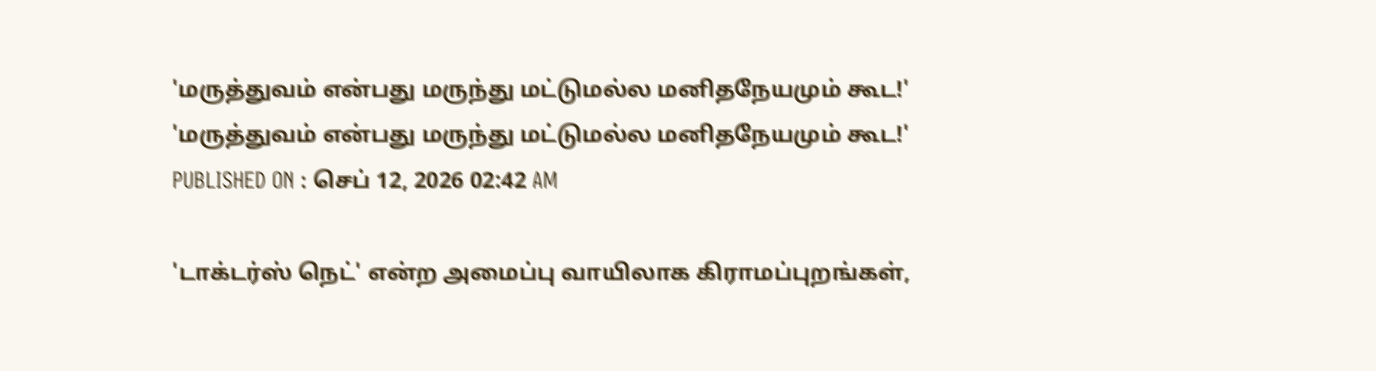'மருத்துவம் என்பது மருந்து மட்டுமல்ல மனிதநேயமும் கூட!'
'மருத்துவம் என்பது மருந்து மட்டுமல்ல மனிதநேயமும் கூட!'
PUBLISHED ON : செப் 12, 2026 02:42 AM

'டாக்டர்ஸ் நெட்' என்ற அமைப்பு வாயிலாக கிராமப்புறங்கள்,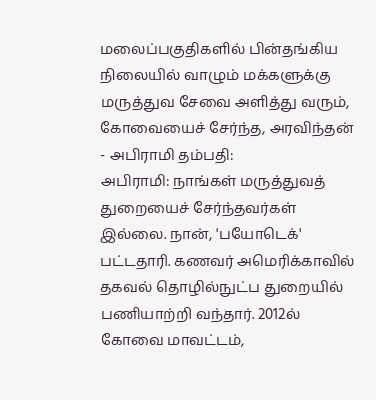மலைப்பகுதிகளில் பின்தங்கிய நிலையில் வாழும் மக்களுக்கு மருத்துவ சேவை அளித்து வரும், கோவையைச் சேர்ந்த, அரவிந்தன் - அபிராமி தம்பதி:
அபிராமி: நாங்கள் மருத்துவத் துறையைச் சேர்ந்தவர்கள் இல்லை. நான், 'பயோடெக்' பட்டதாரி. கணவர் அமெரிக்காவில் தகவல் தொழில்நுட்ப துறையில் பணியாற்றி வந்தார். 2012ல் கோவை மாவட்டம்,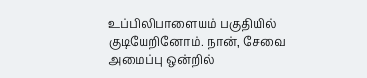உப்பிலிபாளையம் பகுதியில் குடியேறினோம். நான், சேவை அமைப்பு ஒன்றில்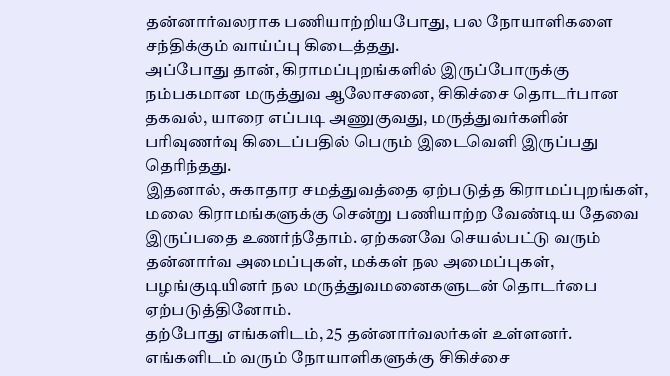தன்னார்வலராக பணியாற்றியபோது, பல நோயாளிகளை சந்திக்கும் வாய்ப்பு கிடைத்தது.
அப்போது தான், கிராமப்புறங்களில் இருப்போருக்கு நம்பகமான மருத்துவ ஆலோசனை, சிகிச்சை தொடர்பான தகவல், யாரை எப்படி அணுகுவது, மருத்துவர்களின் பரிவுணர்வு கிடைப்பதில் பெரும் இடைவெளி இருப்பது தெரிந்தது.
இதனால், சுகாதார சமத்துவத்தை ஏற்படுத்த கிராமப்புறங்கள், மலை கிராமங்களுக்கு சென்று பணியாற்ற வேண்டிய தேவை இருப்பதை உணர்ந்தோம். ஏற்கனவே செயல்பட்டு வரும் தன்னார்வ அமைப்புகள், மக்கள் நல அமைப்புகள், பழங்குடியினர் நல மருத்துவமனைகளுடன் தொடர்பை ஏற்படுத்தினோம்.
தற்போது எங்களிடம், 25 தன்னார்வலர்கள் உள்ளனர். எங்களிடம் வரும் நோயாளிகளுக்கு சிகிச்சை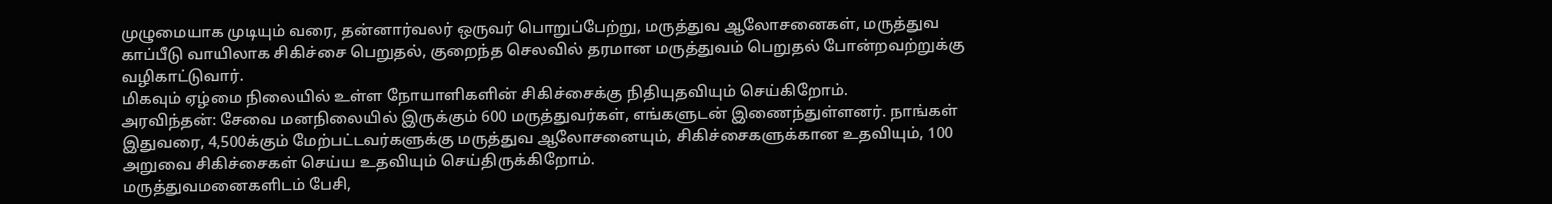முழுமையாக முடியும் வரை, தன்னார்வலர் ஒருவர் பொறுப்பேற்று, மருத்துவ ஆலோசனைகள், மருத்துவ காப்பீடு வாயிலாக சிகிச்சை பெறுதல், குறைந்த செலவில் தரமான மருத்துவம் பெறுதல் போன்றவற்றுக்கு வழிகாட்டுவார்.
மிகவும் ஏழ்மை நிலையில் உள்ள நோயாளிகளின் சிகிச்சைக்கு நிதியுதவியும் செய்கிறோம்.
அரவிந்தன்: சேவை மனநிலையில் இருக்கும் 600 மருத்துவர்கள், எங்களுடன் இணைந்துள்ளனர். நாங்கள் இதுவரை, 4,500க்கும் மேற்பட்டவர்களுக்கு மருத்துவ ஆலோசனையும், சிகிச்சைகளுக்கான உதவியும், 100 அறுவை சிகிச்சைகள் செய்ய உதவியும் செய்திருக்கிறோம்.
மருத்துவமனைகளிடம் பேசி,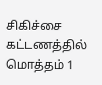சிகிச்சை கட்டணத்தில் மொத்தம் 1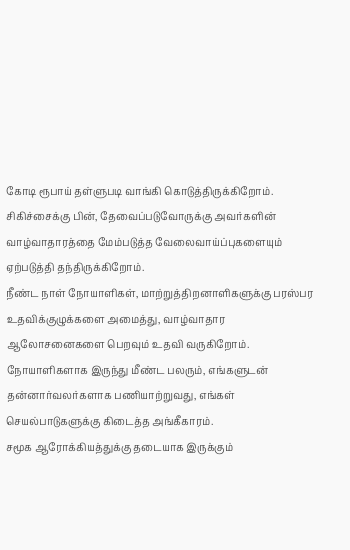கோடி ரூபாய் தள்ளுபடி வாங்கி கொடுத்திருக்கிறோம். சிகிச்சைக்கு பின், தேவைப்படுவோருக்கு அவர்களின் வாழ்வாதாரத்தை மேம்படுத்த வேலைவாய்ப்புகளையும் ஏற்படுத்தி தந்திருக்கிறோம்.
நீண்ட நாள் நோயாளிகள், மாற்றுத்திறனாளிகளுக்கு பரஸ்பர உதவிக்குழுக்களை அமைத்து, வாழ்வாதார ஆலோசனைகளை பெறவும் உதவி வருகிறோம். நோயாளிகளாக இருந்து மீண்ட பலரும், எங்களுடன் தன்னார்வலர்களாக பணியாற்றுவது, எங்கள் செயல்பாடுகளுக்கு கிடைத்த அங்கீகாரம்.
சமூக ஆரோக்கியத்துக்கு தடையாக இருக்கும்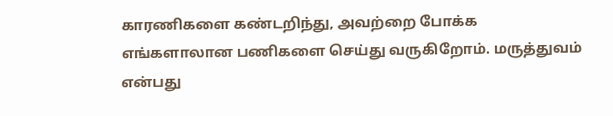காரணிகளை கண்டறிந்து, அவற்றை போக்க எங்களாலான பணிகளை செய்து வருகிறோம். மருத்துவம் என்பது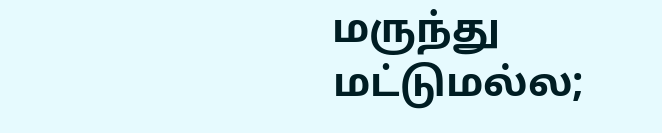மருந்து மட்டுமல்ல;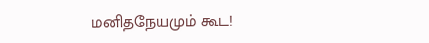மனிதநேயமும் கூட!